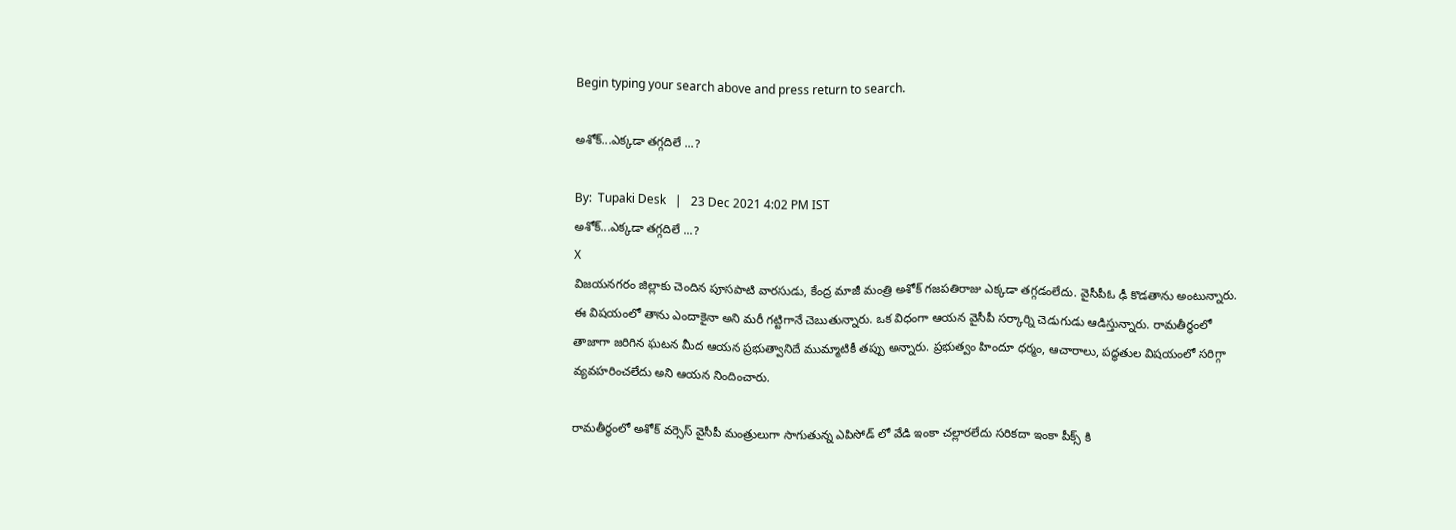Begin typing your search above and press return to search.

అశోక్...ఎక్కడా తగ్గదిలే ...?

By:  Tupaki Desk   |   23 Dec 2021 4:02 PM IST
అశోక్...ఎక్కడా తగ్గదిలే ...?
X
విజయనగరం జిల్లాకు చెందిన పూసపాటి వారసుడు, కేంద్ర మాజీ మంత్రి అశోక్ గజపతిరాజు ఎక్కడా తగ్గడంలేదు. వైసీపీఓ ఢీ కొడతాను అంటున్నారు. ఈ విషయంలో తాను ఎందాకైనా అని మరీ గట్టిగానే చెబుతున్నారు. ఒక విధంగా ఆయన వైసీపీ సర్కార్ని చెడుగుడు ఆడిస్తున్నారు. రామతీర్ధంలో తాజాగా జరిగిన ఘటన మీద ఆయన ప్రభుత్వానిదే ముమ్మాటికీ తప్పు అన్నారు. ప్రభుత్వం హిందూ ధర్మం, ఆచారాలు, పద్ధతుల విషయంలో సరిగ్గా వ్యవహరించలేదు అని ఆయన నిందించారు.

రామతీర్ధంలో అశోక్ వర్సెస్ వైసీపీ మంత్రులుగా సాగుతున్న ఎపిసోడ్ లో వేడి ఇంకా చల్లారలేదు సరికదా ఇంకా పీక్స్ కి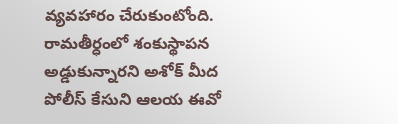వ్యవ‌హారం చేరుకుంటోంది. రామతీర్ధంలో శంకుస్థాపన అడ్డుకున్నారని అశోక్ మీద పోలీస్ కేసుని ఆలయ ఈవో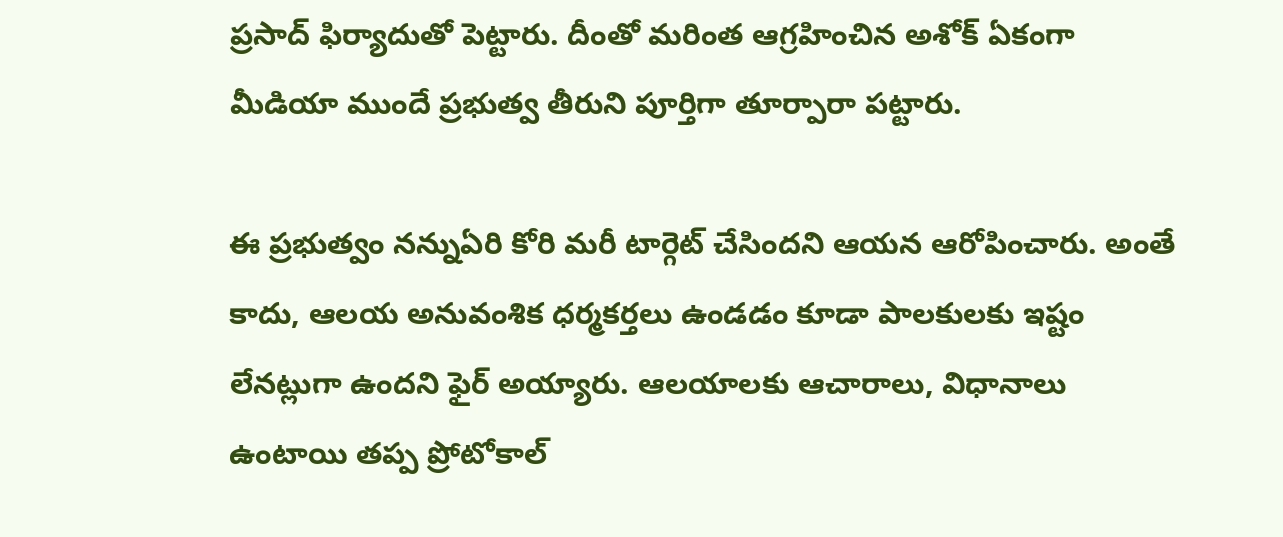ప్రసాద్ ఫిర్యాదుతో పెట్టారు. దీంతో మరింత ఆగ్రహించిన అశోక్ ఏకంగా మీడియా ముందే ప్రభుత్వ తీరుని పూర్తిగా తూర్పారా పట్టారు.

ఈ ప్రభుత్వం నన్నుఏరి కోరి మరీ టార్గెట్ చేసిందని ఆయన ఆరోపించారు. అంతే కాదు, ఆలయ అనువంశిక ధర్మకర్తలు ఉండడం కూడా పాలకులకు ఇష్టం లేనట్లుగా ఉందని ఫైర్ అయ్యారు. ఆలయాలకు ఆచారాలు, విధానాలు ఉంటాయి తప్ప ప్రోటోకాల్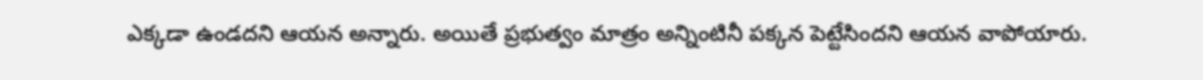ఎక్కడా ఉండదని ఆయన అన్నారు. అయితే ప్రభుత్వం మాత్రం అన్నింటినీ పక్కన పెట్టేసిందని ఆయన వాపోయారు.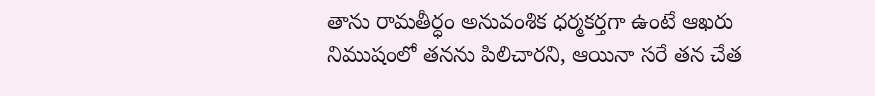తాను రామతీర్ధం అనువంశిక ధర్మకర్తగా ఉంటే ఆఖరు నిముషంలో తనను పిలిచారని, ఆయినా సరే తన చేత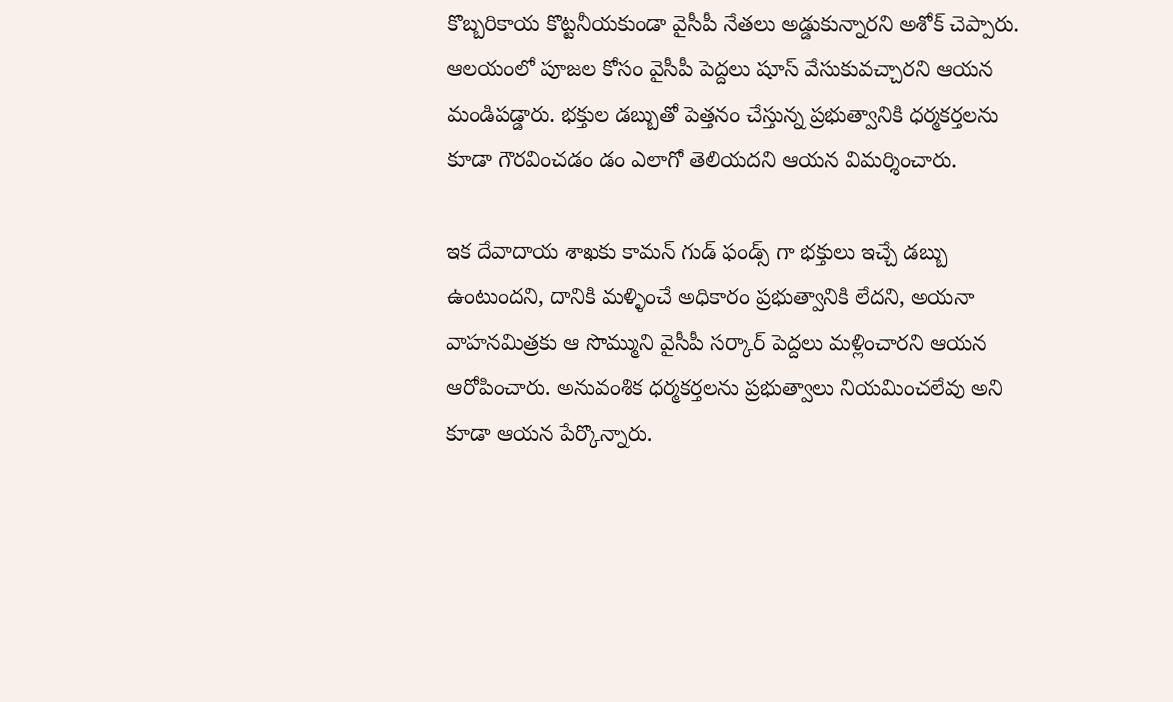కొబ్బరికాయ కొట్టనీయకుండా వైసీపీ నేతలు అడ్డుకున్నారని అశోక్ చెప్పారు. ఆలయంలో పూజల కోసం వైసీపీ పెద్దలు షూస్ వేసుకువచ్చారని ఆయన మండిపడ్డారు. భక్తుల డబ్బుతో పెత్తనం చేస్తున్న ప్రభుత్వానికి ధర్మకర్తలను కూడా గౌరవించడం డం ఎలాగో తెలియదని ఆయన విమర్శించారు.

ఇక దేవాదాయ శాఖకు కామన్ గుడ్ ఫండ్స్ గా భక్తులు ఇచ్చే డబ్బు ఉంటుందని, దానికి మళ్ళించే అధికారం ప్రభుత్వానికి లేదని, అయనా వాహనమిత్రకు ఆ సొమ్ముని వైసీపీ సర్కార్ పెద్దలు మళ్లించారని ఆయన ఆరోపించారు. అనువంశిక ధర్మకర్తలను ప్రభుత్వాలు నియమించలేవు అని కూడా ఆయన పేర్కొన్నారు.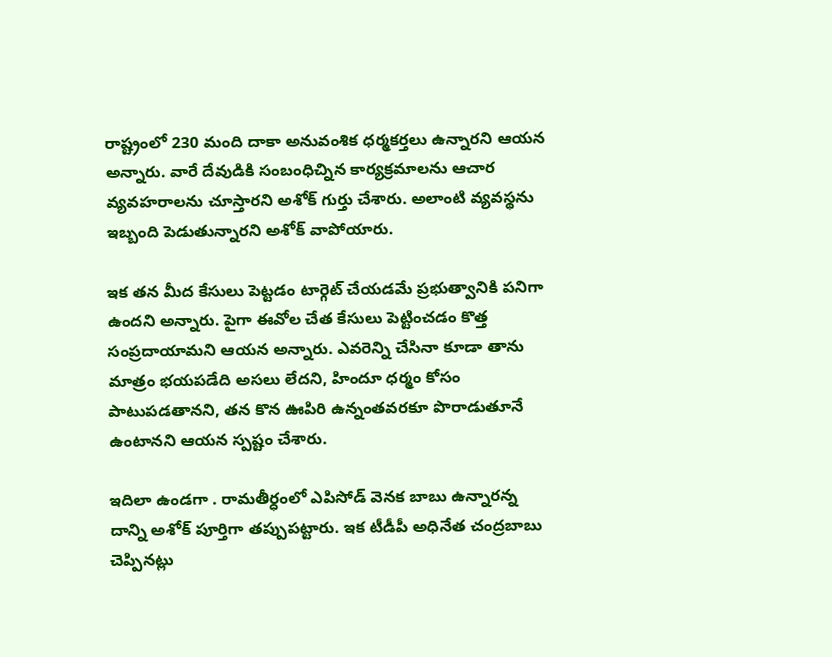రాష్ట్రంలో 230 మంది దాకా అనువంశిక ధర్మకర్తలు ఉన్నారని ఆయన అన్నారు. వారే దేవుడికి సంబంధిచ్నిన కార్యక్ర‌మాలను ఆచార వ్యవహరాలను చూస్తారని అశోక్ గుర్తు చేశారు. అలాంటి వ్యవస్థను ఇబ్బంది పెడుతున్నారని అశోక్ వాపోయారు.

ఇక తన మీద కేసులు పెట్టడం టార్గెట్ చేయడమే ప్రభుత్వానికి పనిగా ఉందని అన్నారు. పైగా ఈవోల చేత కేసులు పెట్టించడం కొత్త సంప్రదాయామని ఆయన అన్నారు. ఎవరెన్ని చేసినా కూడా తాను మాత్రం భయపడేది అసలు లేదని, హిందూ ధర్మం కోసం పాటుపడతానని, తన కొన ఊపిరి ఉన్నంతవరకూ పొరాడుతూనే ఉంటానని ఆయన స్పష్టం చేశారు.

ఇదిలా ఉండగా . రామతీర్ధంలో ఎపిసోడ్ వెనక బాబు ఉన్నారన్న దాన్ని అశోక్ పూర్తిగా తప్పుపట్టారు. ఇక టీడీపీ అధినేత చంద్రబాబు చెప్పినట్లు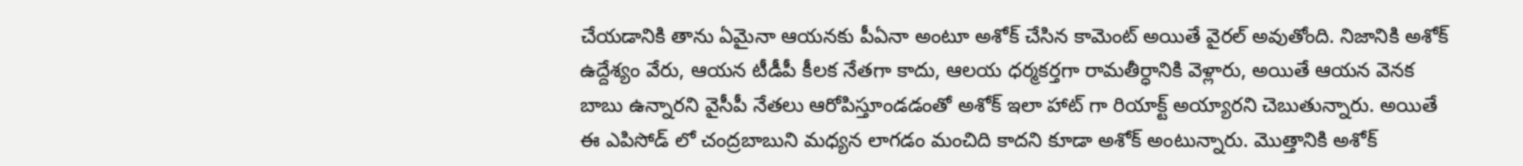చేయడానికి తాను ఏమైనా ఆయనకు పీఏనా అంటూ అశోక్ చేసిన కామెంట్ అయితే వైరల్ అవుతోంది. నిజానికి అశోక్ ఉద్దేశ్యం వేరు, ఆయన టీడీపీ కీలక నేతగా కాదు, ఆలయ ధర్మకర్తగా రామతీర్ధానికి వెళ్లారు, అయితే ఆయన వెనక బాబు ఉన్నారని వైసీపీ నేతలు ఆరోపిస్తూండడంతో అశోక్ ఇలా హాట్ గా రియాక్ట్ అయ్యారని చెబుతున్నారు. అయితే ఈ ఎపిసోడ్ లో చంద్రబాబుని మధ్యన లాగడం మంచిది కాదని కూడా అశోక్ అంటున్నారు. మొత్తానికి అశోక్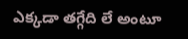ఎక్కడా తగ్గేది లే అంటూ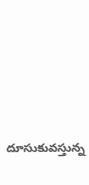దూసుకువస్తున్న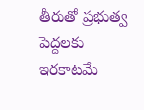తీరుతో ప్రభుత్వ పెద్దలకు ఇరకాటమే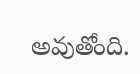అవుతోంది.